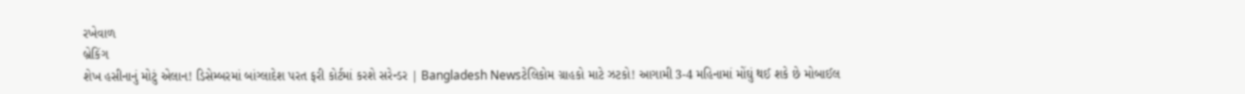રખેવાળ
બ્રેકિંગ
શેખ હસીનાનું મોટું એલાન! ડિસેમ્બરમાં બાંગ્લાદેશ પરત ફરી કોર્ટમાં કરશે સરેન્ડર | Bangladesh Newsટેલિકોમ ગ્રાહકો માટે ઝટકો! આગામી 3-4 મહિનામાં મોંઘું થઈ શકે છે મોબાઈલ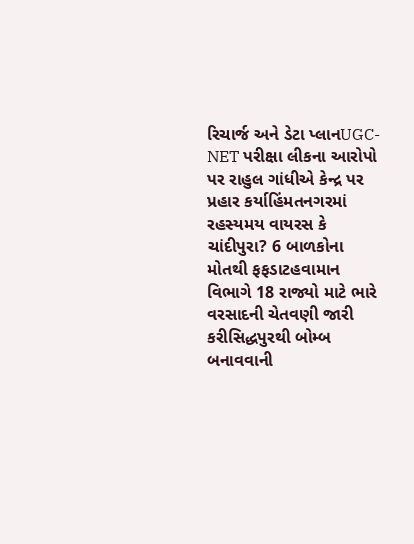રિચાર્જ અને ડેટા પ્લાનUGC-NET પરીક્ષા લીકના આરોપો પર રાહુલ ગાંધીએ કેન્દ્ર પર પ્રહાર કર્યાહિંમતનગરમાં રહસ્યમય વાયરસ કે ચાંદીપુરા? 6 બાળકોના મોતથી ફફડાટહવામાન વિભાગે 18 રાજ્યો માટે ભારે વરસાદની ચેતવણી જારી કરીસિદ્ધપુરથી બોમ્બ બનાવવાની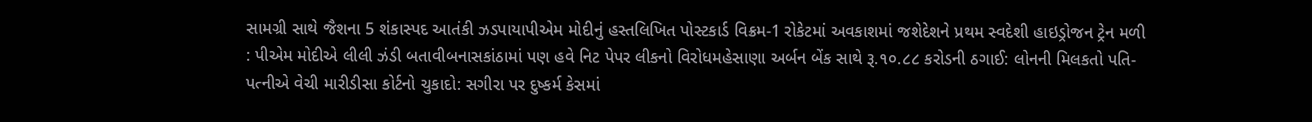સામગ્રી સાથે જૈશના 5 શંકાસ્પદ આતંકી ઝડપાયાપીએમ મોદીનું હસ્તલિખિત પોસ્ટકાર્ડ વિક્રમ-1 રોકેટમાં અવકાશમાં જશેદેશને પ્રથમ સ્વદેશી હાઇડ્રોજન ટ્રેન મળી : પીએમ મોદીએ લીલી ઝંડી બતાવીબનાસકાંઠામાં પણ હવે નિટ પેપર લીકનો વિરોધમહેસાણા અર્બન બેંક સાથે રૂ.૧૦.૮૮ કરોડની ઠગાઈ: લોનની મિલકતો પતિ-પત્નીએ વેચી મારીડીસા કોર્ટનો ચુકાદો: સગીરા પર દુષ્કર્મ કેસમાં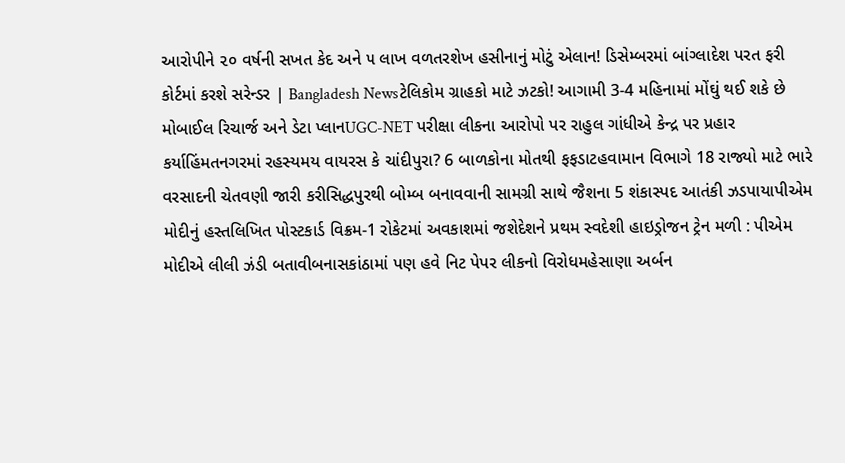આરોપીને ૨૦ વર્ષની સખત કેદ અને ૫ લાખ વળતરશેખ હસીનાનું મોટું એલાન! ડિસેમ્બરમાં બાંગ્લાદેશ પરત ફરી કોર્ટમાં કરશે સરેન્ડર | Bangladesh Newsટેલિકોમ ગ્રાહકો માટે ઝટકો! આગામી 3-4 મહિનામાં મોંઘું થઈ શકે છે મોબાઈલ રિચાર્જ અને ડેટા પ્લાનUGC-NET પરીક્ષા લીકના આરોપો પર રાહુલ ગાંધીએ કેન્દ્ર પર પ્રહાર કર્યાહિંમતનગરમાં રહસ્યમય વાયરસ કે ચાંદીપુરા? 6 બાળકોના મોતથી ફફડાટહવામાન વિભાગે 18 રાજ્યો માટે ભારે વરસાદની ચેતવણી જારી કરીસિદ્ધપુરથી બોમ્બ બનાવવાની સામગ્રી સાથે જૈશના 5 શંકાસ્પદ આતંકી ઝડપાયાપીએમ મોદીનું હસ્તલિખિત પોસ્ટકાર્ડ વિક્રમ-1 રોકેટમાં અવકાશમાં જશેદેશને પ્રથમ સ્વદેશી હાઇડ્રોજન ટ્રેન મળી : પીએમ મોદીએ લીલી ઝંડી બતાવીબનાસકાંઠામાં પણ હવે નિટ પેપર લીકનો વિરોધમહેસાણા અર્બન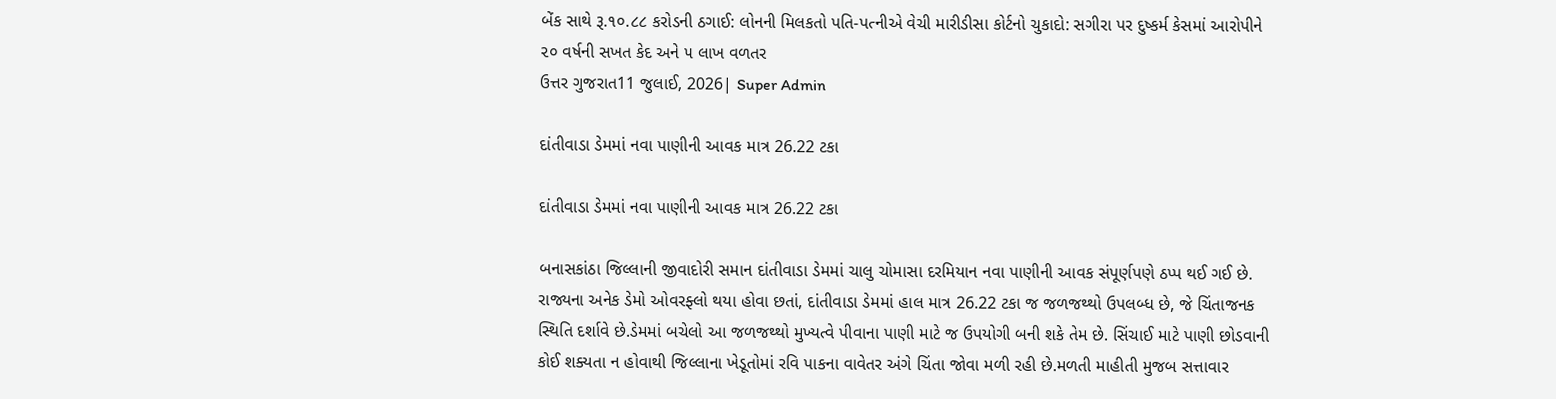બેંક સાથે રૂ.૧૦.૮૮ કરોડની ઠગાઈ: લોનની મિલકતો પતિ-પત્નીએ વેચી મારીડીસા કોર્ટનો ચુકાદો: સગીરા પર દુષ્કર્મ કેસમાં આરોપીને ૨૦ વર્ષની સખત કેદ અને ૫ લાખ વળતર
ઉત્તર ગુજરાત11 જુલાઈ, 2026| Super Admin

દાંતીવાડા ડેમમાં નવા પાણીની આવક માત્ર 26.22 ટકા

દાંતીવાડા ડેમમાં નવા પાણીની આવક માત્ર 26.22 ટકા

બનાસકાંઠા જિલ્લાની જીવાદોરી સમાન દાંતીવાડા ડેમમાં ચાલુ ચોમાસા દરમિયાન નવા પાણીની આવક સંપૂર્ણપણે ઠપ્પ થઈ ગઈ છે. રાજ્યના અનેક ડેમો ઓવરફ્લો થયા હોવા છતાં, દાંતીવાડા ડેમમાં હાલ માત્ર 26.22 ટકા જ જળજથ્થો ઉપલબ્ધ છે, જે ચિંતાજનક સ્થિતિ દર્શાવે છે.ડેમમાં બચેલો આ જળજથ્થો મુખ્યત્વે પીવાના પાણી માટે જ ઉપયોગી બની શકે તેમ છે. સિંચાઈ માટે પાણી છોડવાની કોઈ શક્યતા ન હોવાથી જિલ્લાના ખેડૂતોમાં રવિ પાકના વાવેતર અંગે ચિંતા જોવા મળી રહી છે.મળતી માહીતી મુજબ સત્તાવાર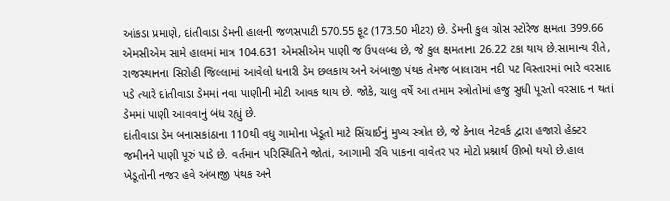આંકડા પ્રમાણે, દાંતીવાડા ડેમની હાલની જળસપાટી 570.55 ફૂટ (173.50 મીટર) છે. ડેમની કુલ ગ્રોસ સ્ટોરેજ ક્ષમતા 399.66 એમસીએમ સામે હાલમાં માત્ર 104.631 એમસીએમ પાણી જ ઉપલબ્ધ છે, જે કુલ ક્ષમતાના 26.22 ટકા થાય છે.સામાન્ય રીતે, રાજસ્થાનના સિરોહી જિલ્લામાં આવેલો ધનારી ડેમ છલકાય અને અંબાજી પંથક તેમજ બાલારામ નદી પટ વિસ્તારમાં ભારે વરસાદ પડે ત્યારે દાંતીવાડા ડેમમાં નવા પાણીની મોટી આવક થાય છે. જોકે, ચાલુ વર્ષે આ તમામ સ્ત્રોતોમાં હજુ સુધી પૂરતો વરસાદ ન થતાં ડેમમાં પાણી આવવાનું બંધ રહ્યું છે.
દાંતીવાડા ડેમ બનાસકાંઠાના 110થી વધુ ગામોના ખેડૂતો માટે સિંચાઈનું મુખ્ય સ્ત્રોત છે, જે કેનાલ નેટવર્ક દ્વારા હજારો હેક્ટર જમીનને પાણી પૂરું પાડે છે. વર્તમાન પરિસ્થિતિને જોતાં, આગામી રવિ પાકના વાવેતર પર મોટો પ્રશ્નાર્થ ઊભો થયો છે.હાલ ખેડૂતોની નજર હવે અંબાજી પંથક અને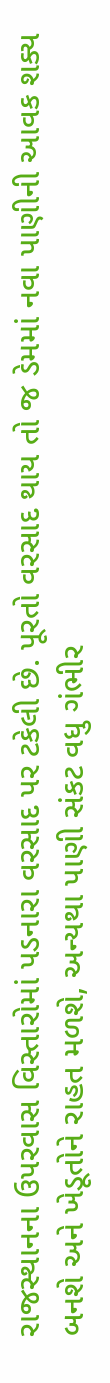રાજસ્થાનના ઉપરવાસ વિસ્તારોમાં પડનારા વરસાદ પર ટકેલી છે. પૂરતો વરસાદ થાય તો જ ડેમમાં નવા પાણીની આવક શક્ય બનશે અને ખેડૂતોને રાહત મળશે, અન્યથા પાણી સંકટ વધુ ગંભીર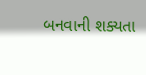બનવાની શક્યતા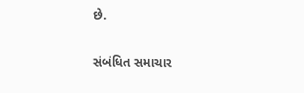છે.

સંબંધિત સમાચાર